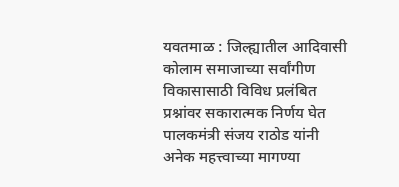यवतमाळ : जिल्ह्यातील आदिवासी कोलाम समाजाच्या सर्वांगीण विकासासाठी विविध प्रलंबित प्रश्नांवर सकारात्मक निर्णय घेत पालकमंत्री संजय राठोड यांनी अनेक महत्त्वाच्या मागण्या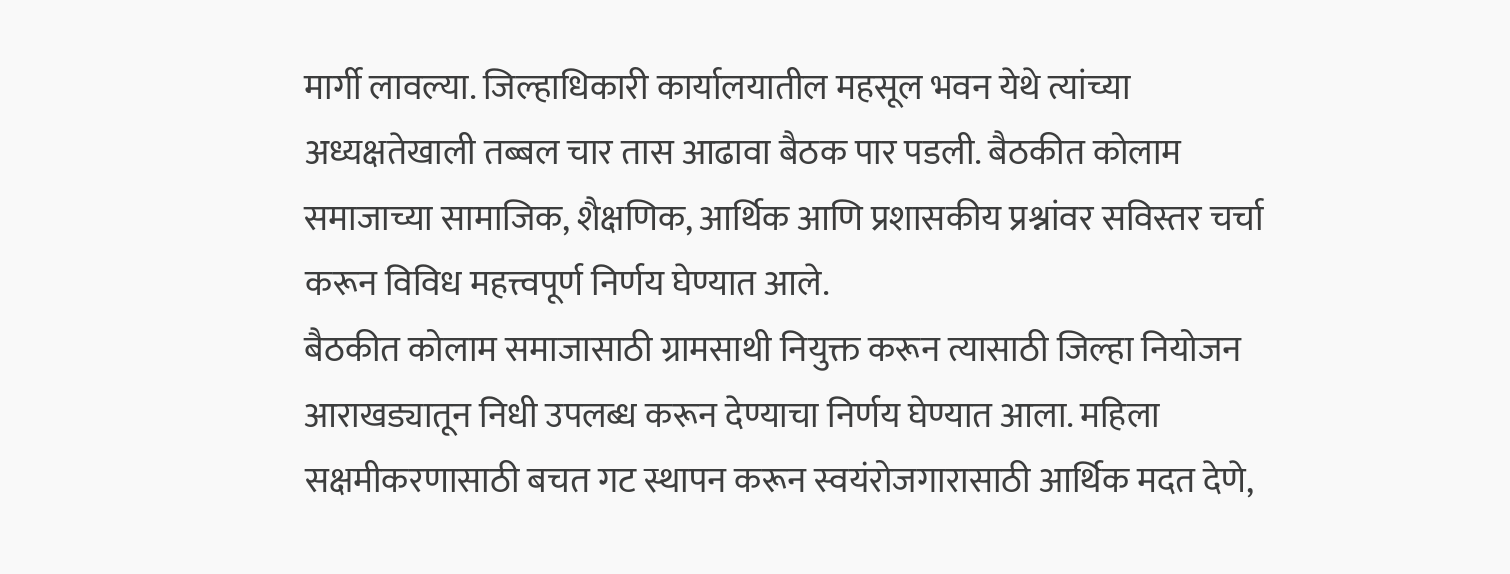मार्गी लावल्या. जिल्हाधिकारी कार्यालयातील महसूल भवन येथे त्यांच्या अध्यक्षतेखाली तब्बल चार तास आढावा बैठक पार पडली. बैठकीत कोलाम समाजाच्या सामाजिक, शैक्षणिक, आर्थिक आणि प्रशासकीय प्रश्नांवर सविस्तर चर्चा करून विविध महत्त्वपूर्ण निर्णय घेण्यात आले.
बैठकीत कोलाम समाजासाठी ग्रामसाथी नियुक्त करून त्यासाठी जिल्हा नियोजन आराखड्यातून निधी उपलब्ध करून देण्याचा निर्णय घेण्यात आला. महिला सक्षमीकरणासाठी बचत गट स्थापन करून स्वयंरोजगारासाठी आर्थिक मदत देणे,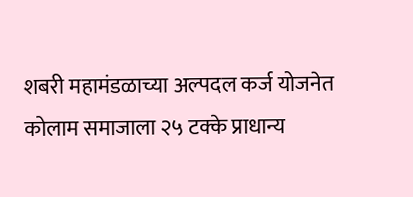शबरी महामंडळाच्या अल्पदल कर्ज योजनेत कोलाम समाजाला २५ टक्के प्राधान्य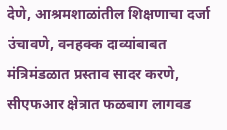देणे, आश्रमशाळांतील शिक्षणाचा दर्जा उंचावणे, वनहक्क दाव्यांबाबत मंत्रिमंडळात प्रस्ताव सादर करणे, सीएफआर क्षेत्रात फळबाग लागवड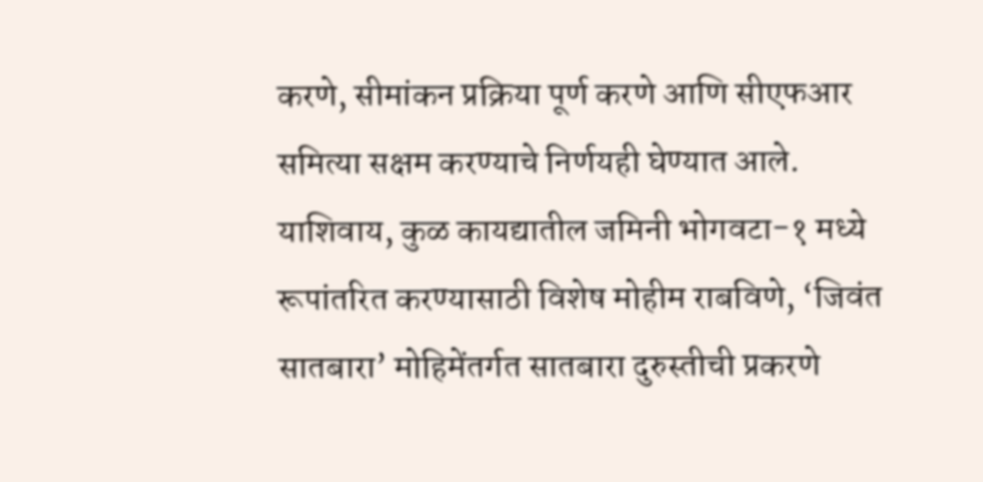करणे, सीमांकन प्रक्रिया पूर्ण करणे आणि सीएफआर समित्या सक्षम करण्याचे निर्णयही घेण्यात आले.
याशिवाय, कुळ कायद्यातील जमिनी भोगवटा-१ मध्ये रूपांतरित करण्यासाठी विशेष मोहीम राबविणे, ‘जिवंत सातबारा’ मोहिमेंतर्गत सातबारा दुरुस्तीची प्रकरणे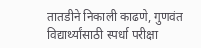तातडीने निकाली काढणे, गुणवंत विद्यार्थ्यांसाठी स्पर्धा परीक्षा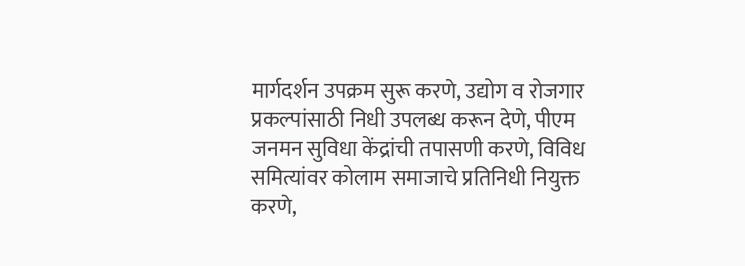मार्गदर्शन उपक्रम सुरू करणे, उद्योग व रोजगार प्रकल्पांसाठी निधी उपलब्ध करून देणे, पीएम जनमन सुविधा केंद्रांची तपासणी करणे, विविध समित्यांवर कोलाम समाजाचे प्रतिनिधी नियुक्त करणे,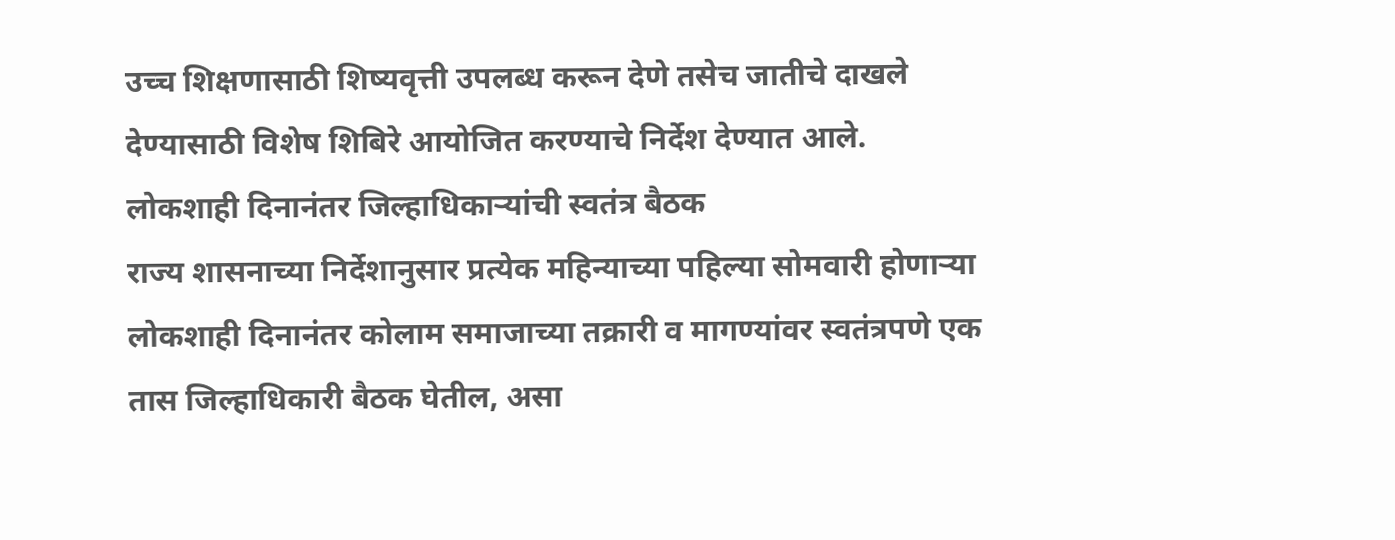उच्च शिक्षणासाठी शिष्यवृत्ती उपलब्ध करून देणे तसेच जातीचे दाखले देण्यासाठी विशेष शिबिरे आयोजित करण्याचे निर्देश देण्यात आले.
लोकशाही दिनानंतर जिल्हाधिकाऱ्यांची स्वतंत्र बैठक
राज्य शासनाच्या निर्देशानुसार प्रत्येक महिन्याच्या पहिल्या सोमवारी होणाऱ्या लोकशाही दिनानंतर कोलाम समाजाच्या तक्रारी व मागण्यांवर स्वतंत्रपणे एक तास जिल्हाधिकारी बैठक घेतील, असा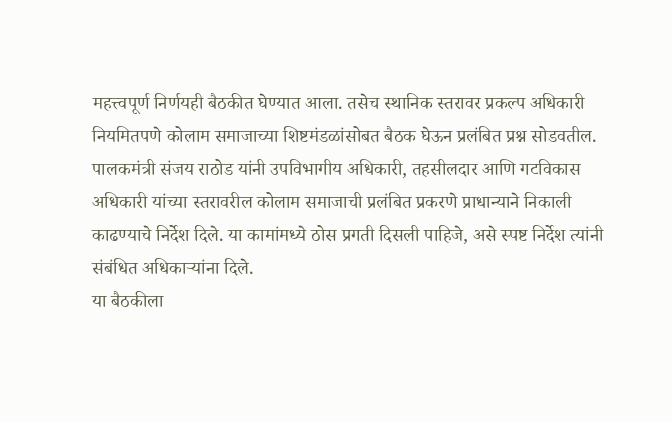महत्त्वपूर्ण निर्णयही बैठकीत घेण्यात आला. तसेच स्थानिक स्तरावर प्रकल्प अधिकारी नियमितपणे कोलाम समाजाच्या शिष्टमंडळांसोबत बैठक घेऊन प्रलंबित प्रश्न सोडवतील.
पालकमंत्री संजय राठोड यांनी उपविभागीय अधिकारी, तहसीलदार आणि गटविकास अधिकारी यांच्या स्तरावरील कोलाम समाजाची प्रलंबित प्रकरणे प्राधान्याने निकाली काढण्याचे निर्देश दिले. या कामांमध्ये ठोस प्रगती दिसली पाहिजे, असे स्पष्ट निर्देश त्यांनी संबंधित अधिकाऱ्यांना दिले.
या बैठकीला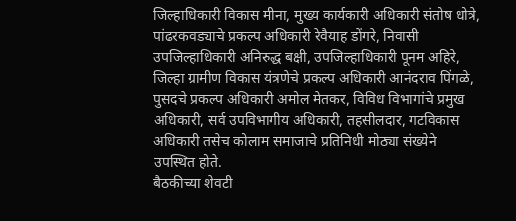जिल्हाधिकारी विकास मीना, मुख्य कार्यकारी अधिकारी संतोष धोत्रे, पांढरकवड्याचे प्रकल्प अधिकारी रेवैयाह डोंगरे, निवासी उपजिल्हाधिकारी अनिरुद्ध बक्षी, उपजिल्हाधिकारी पूनम अहिरे, जिल्हा ग्रामीण विकास यंत्रणेचे प्रकल्प अधिकारी आनंदराव पिंगळे, पुसदचे प्रकल्प अधिकारी अमोल मेतकर, विविध विभागांचे प्रमुख अधिकारी, सर्व उपविभागीय अधिकारी, तहसीलदार, गटविकास अधिकारी तसेच कोलाम समाजाचे प्रतिनिधी मोठ्या संख्येने उपस्थित होते.
बैठकीच्या शेवटी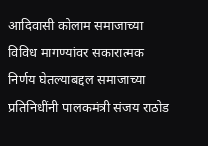आदिवासी कोलाम समाजाच्या विविध मागण्यांवर सकारात्मक निर्णय घेतल्याबद्दल समाजाच्या प्रतिनिधींनी पालकमंत्री संजय राठोड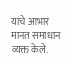यांचे आभार मानत समाधान व्यक्त केले.